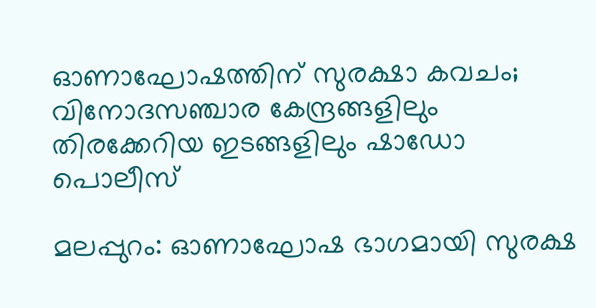ഓണാഘോഷത്തിന് സുരക്ഷാ കവചം; വിനോദസഞ്ചാര കേന്ദ്രങ്ങളിലും തിരക്കേറിയ ഇടങ്ങളിലും ഷാഡോ പൊലീസ്

മലപ്പുറം: ഓണാഘോഷ ഭാഗമായി സുരക്ഷ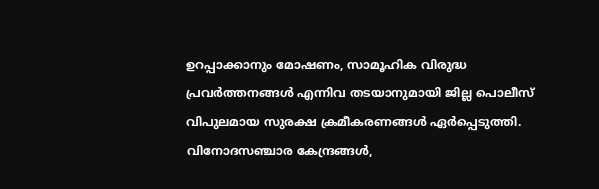ഉറപ്പാക്കാനും മോഷണം, സാമൂഹിക വിരുദ്ധ പ്രവർത്തനങ്ങൾ എന്നിവ തടയാനുമായി ജില്ല പൊലീസ് വിപുലമായ സുരക്ഷ ക്രമീകരണങ്ങൾ ഏർപ്പെടുത്തി. വിനോദസഞ്ചാര കേന്ദ്രങ്ങൾ,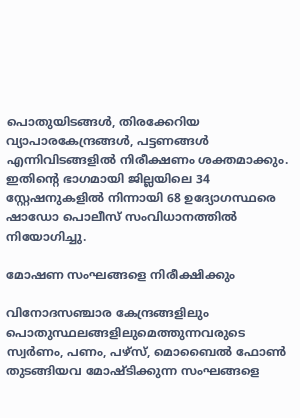പൊതുയിടങ്ങൾ, തിരക്കേറിയ വ്യാപാരകേന്ദ്രങ്ങൾ, പട്ടണങ്ങൾ എന്നിവിടങ്ങളിൽ നിരീക്ഷണം ശക്തമാക്കും. ഇതിന്റെ ഭാഗമായി ജില്ലയിലെ 34 സ്റ്റേഷനുകളിൽ നിന്നായി 68 ഉദ്യോഗസ്ഥരെ ഷാഡോ പൊലീസ് സംവിധാനത്തിൽ നിയോഗിച്ചു.

മോഷണ സംഘങ്ങളെ നിരീക്ഷിക്കും

വിനോദസഞ്ചാര കേന്ദ്രങ്ങളിലും പൊതുസ്ഥലങ്ങളിലുമെത്തുന്നവരുടെ സ്വർണം, പണം, പഴ്സ്, മൊബൈൽ ഫോൺ തുടങ്ങിയവ മോഷ്ടിക്കുന്ന സംഘങ്ങളെ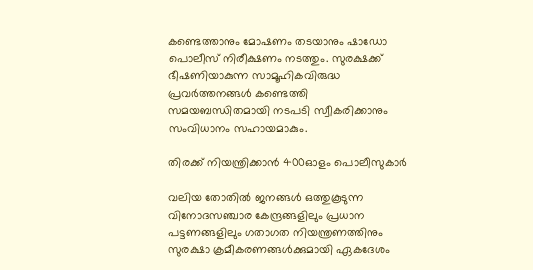കണ്ടെത്താനും മോഷണം തടയാനും ഷാഡോ പൊലീസ് നിരീക്ഷണം നടത്തും. സുരക്ഷക്ക് ഭീഷണിയാകുന്ന സാമൂഹികവിരുദ്ധ പ്രവർത്തനങ്ങൾ കണ്ടെത്തി സമയബന്ധിതമായി നടപടി സ്വീകരിക്കാനും സംവിധാനം സഹായമാകും.

തിരക്ക് നിയന്ത്രിക്കാൻ 400ഓളം പൊലീസുകാർ

വലിയ തോതിൽ ജനങ്ങൾ ഒത്തുകൂടുന്ന വിനോദസഞ്ചാര കേന്ദ്രങ്ങളിലും പ്രധാന പട്ടണങ്ങളിലും ഗതാഗത നിയന്ത്രണത്തിനും സുരക്ഷാ ക്രമീകരണങ്ങൾക്കുമായി ഏകദേശം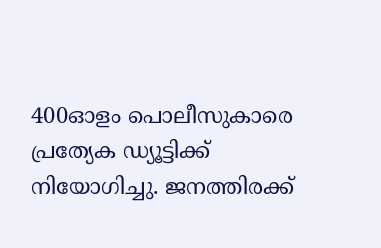400ഓളം പൊലീസുകാരെ പ്രത്യേക ഡ്യൂട്ടിക്ക് നിയോഗിച്ചു. ജനത്തിരക്ക്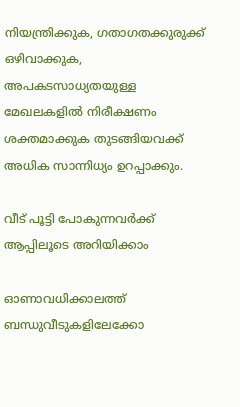നിയന്ത്രിക്കുക, ഗതാഗതക്കുരുക്ക് ഒഴിവാക്കുക, അപകടസാധ്യതയുള്ള മേഖലകളിൽ നിരീക്ഷണം ശക്തമാക്കുക തുടങ്ങിയവക്ക് അധിക സാന്നിധ്യം ഉറപ്പാക്കും.

വീട് പൂട്ടി പോകുന്നവർക്ക് ആപ്പിലൂടെ അറിയിക്കാം

ഓണാവധിക്കാലത്ത് ബന്ധുവീടുകളിലേക്കോ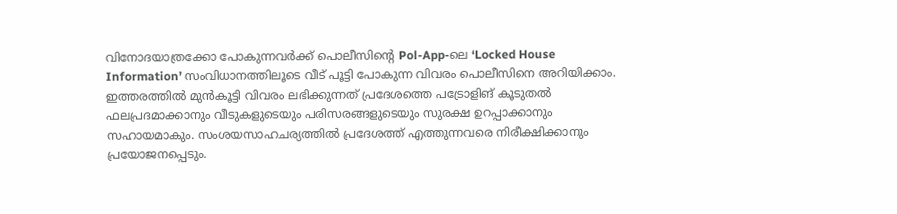വിനോദയാത്രക്കോ പോകുന്നവർക്ക് പൊലീസിന്റെ Pol-App-ലെ ‘Locked House Information’ സംവിധാനത്തിലൂടെ വീട് പൂട്ടി പോകുന്ന വിവരം പൊലീസിനെ അറിയിക്കാം. ഇത്തരത്തിൽ മുൻകൂട്ടി വിവരം ലഭിക്കുന്നത് പ്രദേശത്തെ പട്രോളിങ് കൂടുതൽ ഫലപ്രദമാക്കാനും വീടുകളുടെയും പരിസരങ്ങളുടെയും സുരക്ഷ ഉറപ്പാക്കാനും സഹായമാകും. സംശയസാഹചര്യത്തിൽ പ്രദേശത്ത് എത്തുന്നവരെ നിരീക്ഷിക്കാനും പ്രയോജനപ്പെടും.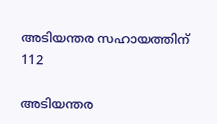അടിയന്തര സഹായത്തിന് 112

അടിയന്തര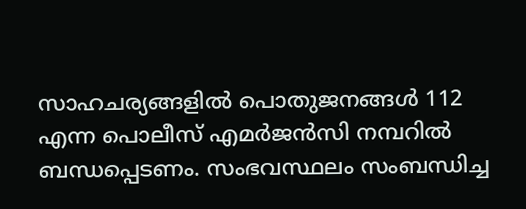സാഹചര്യങ്ങളിൽ പൊതുജനങ്ങൾ 112 എന്ന പൊലീസ് എമർജൻസി നമ്പറിൽ ബന്ധപ്പെടണം. സംഭവസ്ഥലം സംബന്ധിച്ച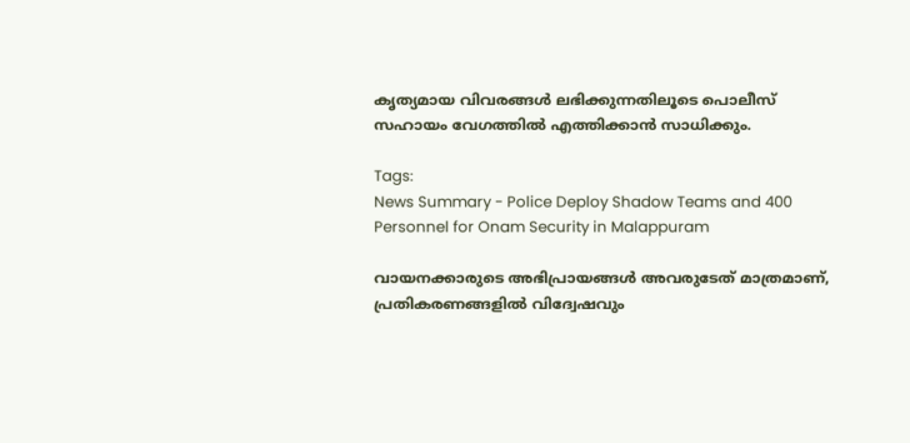കൃത്യമായ വിവരങ്ങൾ ലഭിക്കുന്നതിലൂടെ പൊലീസ് സഹായം വേഗത്തിൽ എത്തിക്കാൻ സാധിക്കും.

Tags:
News Summary - Police Deploy Shadow Teams and 400 Personnel for Onam Security in Malappuram

വായനക്കാരുടെ അഭിപ്രായങ്ങള്‍ അവരുടേത് മാത്രമാണ്, പ്രതികരണങ്ങളിൽ വിദ്വേഷവും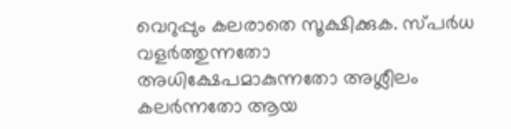വെറുപ്പും കലരാതെ സൂക്ഷിക്കുക. സ്പർധ വളർത്തുന്നതോ അധിക്ഷേപമാകുന്നതോ അശ്ലീലം കലർന്നതോ ആയ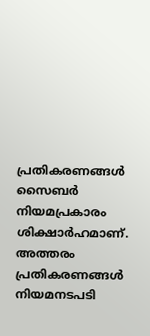പ്രതികരണങ്ങൾ സൈബർ നിയമപ്രകാരം ശിക്ഷാർഹമാണ്. അത്തരം പ്രതികരണങ്ങൾ നിയമനടപടി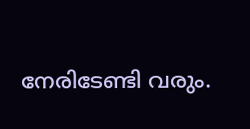നേരിടേണ്ടി വരും.